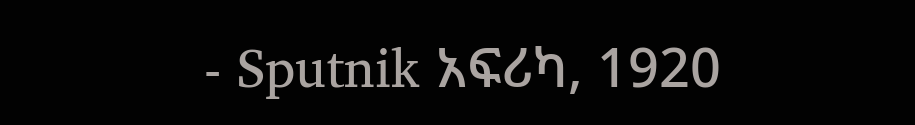- Sputnik አፍሪካ, 1920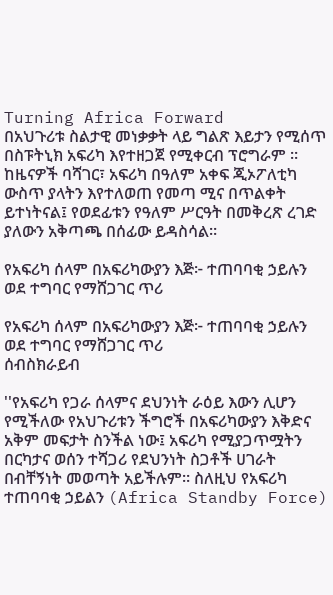Turning Africa Forward
በአህጉሪቱ ስልታዊ መነቃቃት ላይ ግልጽ እይታን የሚሰጥ በስፑትኒክ አፍሪካ እየተዘጋጀ የሚቀርብ ፕሮግራም ። ከዜናዎች ባሻገር፣ አፍሪካ በዓለም አቀፍ ጂኦፖለቲካ ውስጥ ያላትን እየተለወጠ የመጣ ሚና በጥልቀት ይተነትናል፤ የወደፊቱን የዓለም ሥርዓት በመቅረጽ ረገድ ያለውን አቅጣጫ በሰፊው ይዳስሳል።

የአፍሪካ ሰላም በአፍሪካውያን እጅ፦ ተጠባባቂ ኃይሉን ወደ ተግባር የማሸጋገር ጥሪ

የአፍሪካ ሰላም በአፍሪካውያን እጅ፦ ተጠባባቂ ኃይሉን ወደ ተግባር የማሸጋገር ጥሪ
ሰብስክራይብ

''የአፍሪካ የጋራ ሰላምና ደህንነት ራዕይ እውን ሊሆን የሚችለው የአህጉሪቱን ችግሮች በአፍሪካውያን እቅድና አቅም መፍታት ስንችል ነው፤ አፍሪካ የሚያጋጥሟትን በርካታና ወሰን ተሻጋሪ የደህንነት ስጋቶች ሀገራት በብቸኝነት መወጣት አይችሉም። ስለዚህ የአፍሪካ ተጠባባቂ ኃይልን (Africa Standby Force)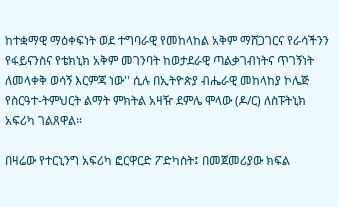ከተቋማዊ ማዕቀፍነት ወደ ተግባራዊ የመከላከል አቅም ማሸጋገርና የራሳችንን የፋይናንስና የቴክኒክ አቅም መገንባት ከወታደራዊ ጣልቃገብነትና ጥገኝነት ለመላቀቅ ወሳኝ እርምጃ ነው'' ሲሉ በኢትዮጵያ ብሔራዊ መከላከያ ኮሌጅ የስርዓተ-ትምህርት ልማት ምክትል አዛዥ ደምሌ ሞላው (ዶ/ር) ለስፑትኒክ አፍሪካ ገልጸዋል።

በዛሬው የተርኒንግ አፍሪካ ፎርዋርድ ፖድካስት፤ በመጀመሪያው ክፍል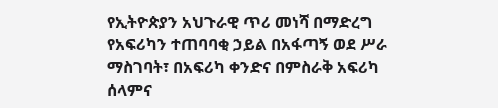የኢትዮጵያን አህጉራዊ ጥሪ መነሻ በማድረግ የአፍሪካን ተጠባባቂ ኃይል በአፋጣኝ ወደ ሥራ ማስገባት፣ በአፍሪካ ቀንድና በምስራቅ አፍሪካ ሰላምና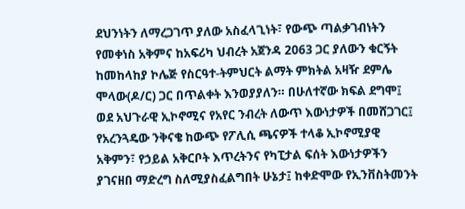ደህንነትን ለማረጋገጥ ያለው አስፈላጊነት፣ የውጭ ጣልቃገብነትን የመቀነስ አቅምና ከአፍሪካ ህብረት አጀንዳ 2063 ጋር ያለውን ቁርኝት ከመከላከያ ኮሌጅ የስርዓተ-ትምህርት ልማት ምክትል አዛዥ ደምሌ ሞላው(ዶ/ር) ጋር በጥልቀት እንወያያለን። በሁለተኛው ክፍል ደግሞ፤ ወደ አህጉራዊ ኢኮኖሚና የአየር ንብረት ለውጥ እውነታዎች በመሸጋገር፤ የአረንጓዴው ንቅናቄ ከውጭ የፖሊሲ ጫናዎች ተላቆ ኢኮኖሚያዊ አቅምን፣ የኃይል አቅርቦት እጥረትንና የካፒታል ፍሰት እውነታዎችን ያገናዘበ ማድረግ ስለሚያስፈልግበት ሁኔታ፤ ከቀድሞው የኢንቨስትመንት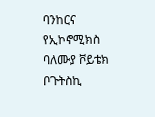ባንከርና የኢኮኖሚክስ ባለሙያ ቮይቴክ ቦጉትስኪ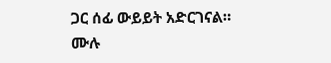ጋር ሰፊ ውይይት አድርገናል።
ሙሉ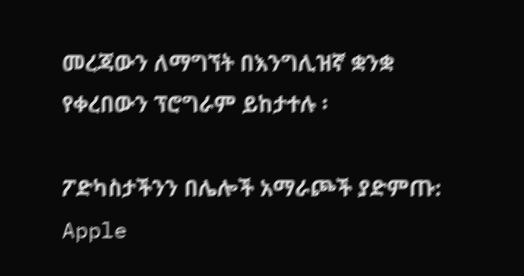መረጃውን ለማግኘት በእንግሊዝኛ ቋንቋ የቀረበውን ፕሮግራም ይከታተሉ ፡

ፖድካስታችንን በሌሎች አማራጮች ያድምጡ: Apple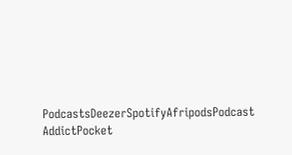PodcastsDeezerSpotifyAfripodsPodcast AddictPocket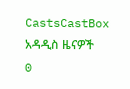CastsCastBox
አዳዲስ ዜናዎች
0